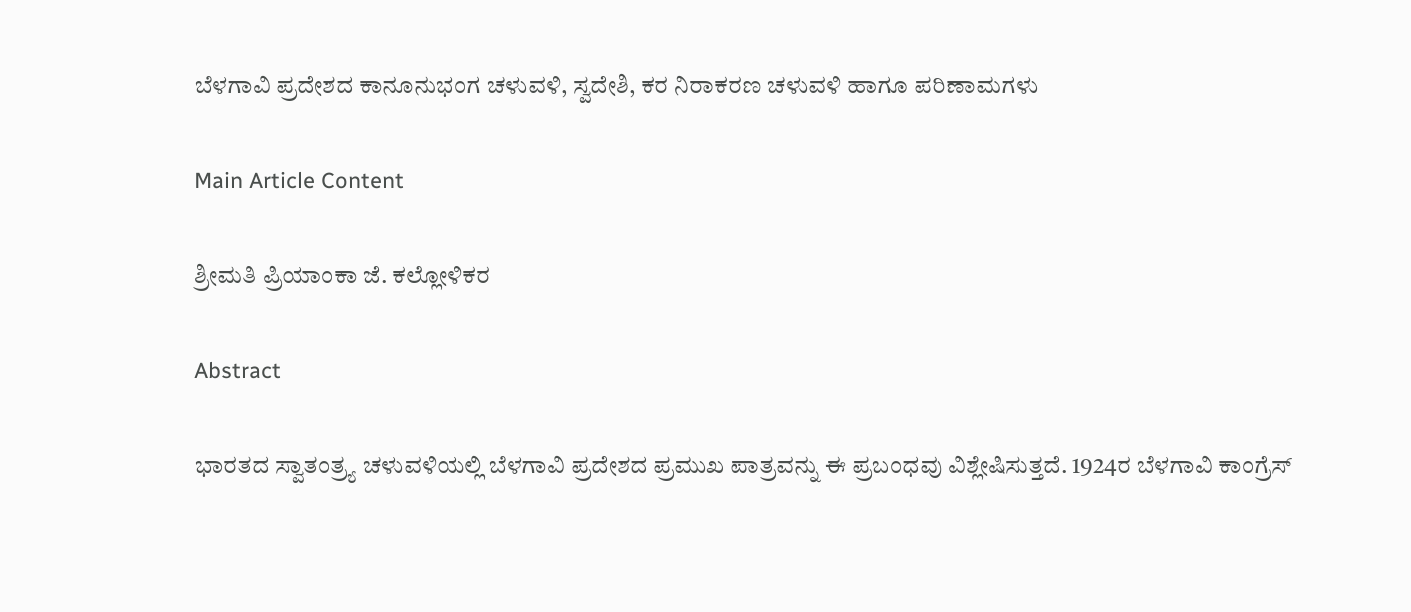ಬೆಳಗಾವಿ ಪ್ರದೇಶದ ಕಾನೂನುಭಂಗ ಚಳುವಳಿ, ಸ್ವದೇಶಿ, ಕರ ನಿರಾಕರಣ ಚಳುವಳಿ ಹಾಗೂ ಪರಿಣಾಮಗಳು

Main Article Content

ಶ್ರೀಮತಿ ಪ್ರಿಯಾಂಕಾ ಜೆ. ಕಲ್ಲೋಳಿಕರ

Abstract

ಭಾರತದ ಸ್ವಾತಂತ್ರ್ಯ ಚಳುವಳಿಯಲ್ಲಿ ಬೆಳಗಾವಿ ಪ್ರದೇಶದ ಪ್ರಮುಖ ಪಾತ್ರವನ್ನು ಈ ಪ್ರಬಂಧವು ವಿಶ್ಲೇಷಿಸುತ್ತದೆ. 1924ರ ಬೆಳಗಾವಿ ಕಾಂಗ್ರೆಸ್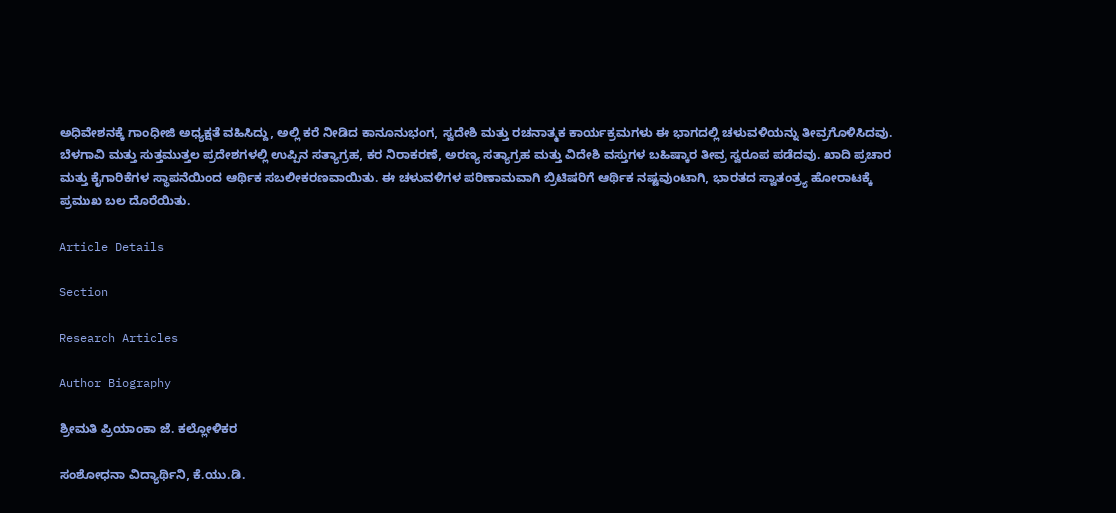ಅಧಿವೇಶನಕ್ಕೆ ಗಾಂಧೀಜಿ ಅಧ್ಯಕ್ಷತೆ ವಹಿಸಿದ್ದು, ಅಲ್ಲಿ ಕರೆ ನೀಡಿದ ಕಾನೂನುಭಂಗ, ಸ್ವದೇಶಿ ಮತ್ತು ರಚನಾತ್ಮಕ ಕಾರ್ಯಕ್ರಮಗಳು ಈ ಭಾಗದಲ್ಲಿ ಚಳುವಳಿಯನ್ನು ತೀವ್ರಗೊಳಿಸಿದವು. ಬೆಳಗಾವಿ ಮತ್ತು ಸುತ್ತಮುತ್ತಲ ಪ್ರದೇಶಗಳಲ್ಲಿ ಉಪ್ಪಿನ ಸತ್ಯಾಗ್ರಹ, ಕರ ನಿರಾಕರಣೆ, ಅರಣ್ಯ ಸತ್ಯಾಗ್ರಹ ಮತ್ತು ವಿದೇಶಿ ವಸ್ತುಗಳ ಬಹಿಷ್ಕಾರ ತೀವ್ರ ಸ್ವರೂಪ ಪಡೆದವು. ಖಾದಿ ಪ್ರಚಾರ ಮತ್ತು ಕೈಗಾರಿಕೆಗಳ ಸ್ಥಾಪನೆಯಿಂದ ಆರ್ಥಿಕ ಸಬಲೀಕರಣವಾಯಿತು. ಈ ಚಳುವಳಿಗಳ ಪರಿಣಾಮವಾಗಿ ಬ್ರಿಟಿಷರಿಗೆ ಆರ್ಥಿಕ ನಷ್ಟವುಂಟಾಗಿ, ಭಾರತದ ಸ್ವಾತಂತ್ರ್ಯ ಹೋರಾಟಕ್ಕೆ ಪ್ರಮುಖ ಬಲ ದೊರೆಯಿತು.

Article Details

Section

Research Articles

Author Biography

ಶ್ರೀಮತಿ ಪ್ರಿಯಾಂಕಾ ಜೆ. ಕಲ್ಲೋಳಿಕರ

ಸಂಶೋಧನಾ ವಿದ್ಯಾರ್ಥಿನಿ, ಕೆ.ಯು.ಡಿ.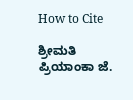How to Cite

ಶ್ರೀಮತಿ ಪ್ರಿಯಾಂಕಾ ಜೆ.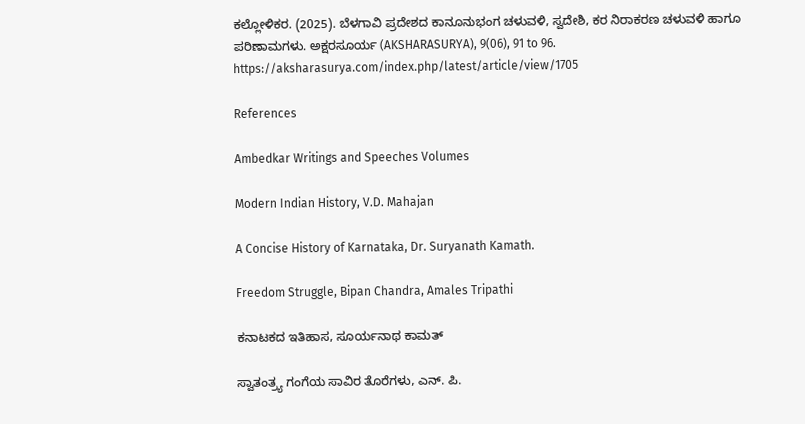ಕಲ್ಲೋಳಿಕರ. (2025). ಬೆಳಗಾವಿ ಪ್ರದೇಶದ ಕಾನೂನುಭಂಗ ಚಳುವಳಿ, ಸ್ವದೇಶಿ, ಕರ ನಿರಾಕರಣ ಚಳುವಳಿ ಹಾಗೂ ಪರಿಣಾಮಗಳು. ಅಕ್ಷರಸೂರ್ಯ (AKSHARASURYA), 9(06), 91 to 96. https://aksharasurya.com/index.php/latest/article/view/1705

References

Ambedkar Writings and Speeches Volumes

Modern Indian History, V.D. Mahajan

A Concise History of Karnataka, Dr. Suryanath Kamath.

Freedom Struggle, Bipan Chandra, Amales Tripathi

ಕನಾಟಕದ ಇತಿಹಾಸ, ಸೂರ್ಯನಾಥ ಕಾಮತ್

ಸ್ವಾತಂತ್ರ್ಯ ಗಂಗೆಯ ಸಾವಿರ ತೊರೆಗಳು, ಎನ್. ಪಿ.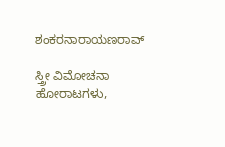ಶಂಕರನಾರಾಯಣರಾವ್

ಸ್ತ್ರೀ ವಿಮೋಚನಾ ಹೋರಾಟಗಳು,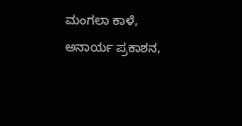ಮಂಗಲಾ ಕಾಳೆ, ಅನಾರ್ಯ ಪ್ರಕಾಶನ,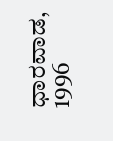ಧಾರವಾಡ, 1996